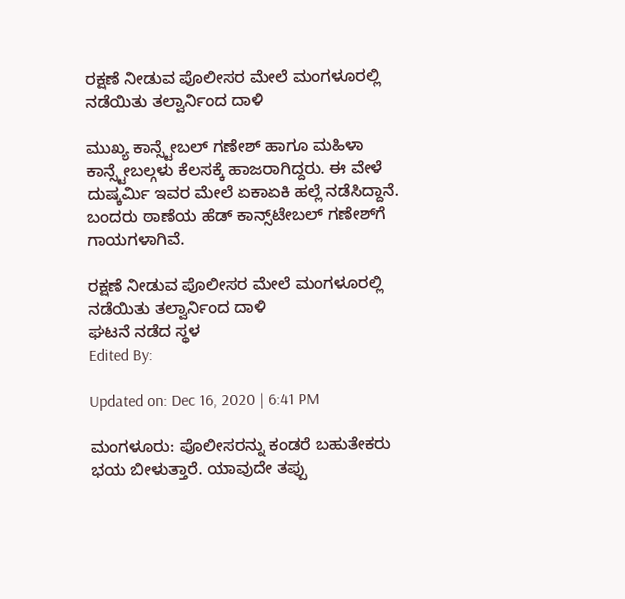ರಕ್ಷಣೆ ನೀಡುವ ಪೊಲೀಸರ ಮೇಲೆ ಮಂಗಳೂರಲ್ಲಿ ನಡೆಯಿತು ತಲ್ವಾರ್ನಿಂದ ದಾಳಿ

ಮುಖ್ಯ ಕಾನ್ಸ್ಟೇಬಲ್ ಗಣೇಶ್ ಹಾಗೂ ಮಹಿಳಾ ಕಾನ್ಸ್ಟೇಬಲ್ಗಳು ಕೆಲಸಕ್ಕೆ ಹಾಜರಾಗಿದ್ದರು. ಈ ವೇಳೆ ದುಷ್ಕರ್ಮಿ ಇವರ ಮೇಲೆ ಏಕಾಏಕಿ ಹಲ್ಲೆ ನಡೆಸಿದ್ದಾನೆ. ಬಂದರು ಠಾಣೆಯ ಹೆಡ್‌ ಕಾನ್ಸ್‌ಟೇಬಲ್‌ ಗಣೇಶ್‌ಗೆ ಗಾಯಗಳಾಗಿವೆ.

ರಕ್ಷಣೆ ನೀಡುವ ಪೊಲೀಸರ ಮೇಲೆ ಮಂಗಳೂರಲ್ಲಿ ನಡೆಯಿತು ತಲ್ವಾರ್ನಿಂದ ದಾಳಿ
ಘಟನೆ ನಡೆದ ಸ್ಥಳ
Edited By:

Updated on: Dec 16, 2020 | 6:41 PM

ಮಂಗಳೂರು: ಪೊಲೀಸರನ್ನು ಕಂಡರೆ ಬಹುತೇಕರು ಭಯ ಬೀಳುತ್ತಾರೆ. ಯಾವುದೇ ತಪ್ಪು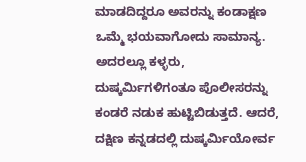ಮಾಡದಿದ್ದರೂ ಅವರನ್ನು ಕಂಡಾಕ್ಷಣ ಒಮ್ಮೆ ಭಯವಾಗೋದು ಸಾಮಾನ್ಯ. ಅದರಲ್ಲೂ ಕಳ್ಳರು, ದುಷ್ಕರ್ಮಿಗಳಿಗಂತೂ ಪೊಲೀಸರನ್ನು ಕಂಡರೆ ನಡುಕ ಹುಟ್ಟಿಬಿಡುತ್ತದೆ. ಆದರೆ, ದಕ್ಷಿಣ ಕನ್ನಡದಲ್ಲಿ ದುಷ್ಕರ್ಮಿಯೋರ್ವ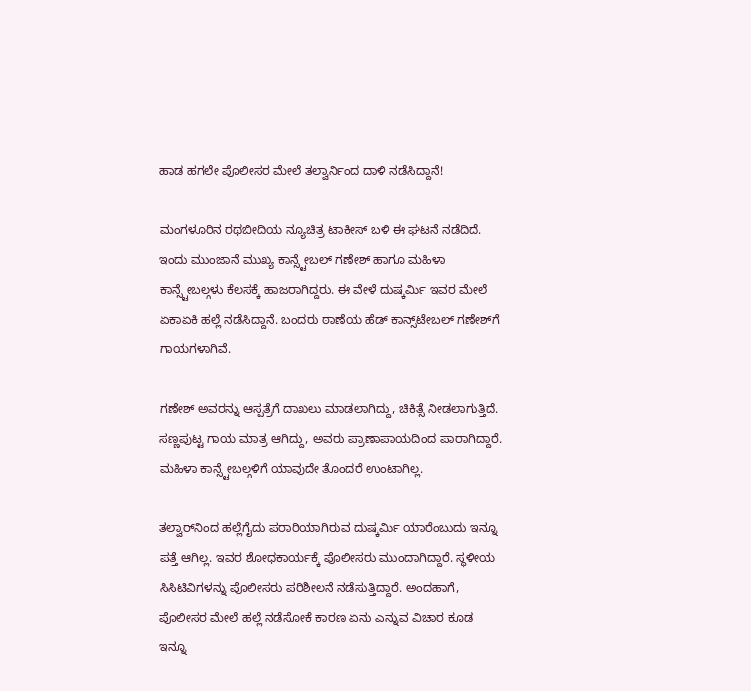ಹಾಡ ಹಗಲೇ ಪೊಲೀಸರ ಮೇಲೆ ತಲ್ವಾರ್ನಿಂದ ದಾಳಿ ನಡೆಸಿದ್ದಾನೆ!

ಮಂಗಳೂರಿನ ರಥಬೀದಿಯ ನ್ಯೂಚಿತ್ರ ಟಾಕೀಸ್ ಬಳಿ ಈ ಘಟನೆ ನಡೆದಿದೆ. ಇಂದು ಮುಂಜಾನೆ ಮುಖ್ಯ ಕಾನ್ಸ್ಟೇಬಲ್ ಗಣೇಶ್ ಹಾಗೂ ಮಹಿಳಾ ಕಾನ್ಸ್ಟೇಬಲ್ಗಳು ಕೆಲಸಕ್ಕೆ ಹಾಜರಾಗಿದ್ದರು. ಈ ವೇಳೆ ದುಷ್ಕರ್ಮಿ ಇವರ ಮೇಲೆ ಏಕಾಏಕಿ ಹಲ್ಲೆ ನಡೆಸಿದ್ದಾನೆ. ಬಂದರು ಠಾಣೆಯ ಹೆಡ್‌ ಕಾನ್ಸ್‌ಟೇಬಲ್‌ ಗಣೇಶ್‌ಗೆ ಗಾಯಗಳಾಗಿವೆ.

ಗಣೇಶ್ ಅವರನ್ನು ಆಸ್ಪತ್ರೆಗೆ ದಾಖಲು ಮಾಡಲಾಗಿದ್ದು, ಚಿಕಿತ್ಸೆ ನೀಡಲಾಗುತ್ತಿದೆ. ಸಣ್ಣಪುಟ್ಟ ಗಾಯ ಮಾತ್ರ ಆಗಿದ್ದು, ಅವರು ಪ್ರಾಣಾಪಾಯದಿಂದ ಪಾರಾಗಿದ್ದಾರೆ. ಮಹಿಳಾ ಕಾನ್ಸ್ಟೇಬಲ್ಗಳಿಗೆ ಯಾವುದೇ ತೊಂದರೆ ಉಂಟಾಗಿಲ್ಲ.

ತಲ್ವಾರ್‌ನಿಂದ ಹಲ್ಲೆಗೈದು ಪರಾರಿಯಾಗಿರುವ ದುಷ್ಕರ್ಮಿ ಯಾರೆಂಬುದು ಇನ್ನೂ ಪತ್ತೆ ಆಗಿಲ್ಲ. ಇವರ ಶೋಧಕಾರ್ಯಕ್ಕೆ ಪೊಲೀಸರು ಮುಂದಾಗಿದ್ದಾರೆ. ಸ್ಥಳೀಯ ಸಿಸಿಟಿವಿಗಳನ್ನು ಪೊಲೀಸರು ಪರಿಶೀಲನೆ ನಡೆಸುತ್ತಿದ್ದಾರೆ. ಅಂದಹಾಗೆ, ಪೊಲೀಸರ ಮೇಲೆ ಹಲ್ಲೆ ನಡೆಸೋಕೆ ಕಾರಣ ಏನು ಎನ್ನುವ ವಿಚಾರ ಕೂಡ ಇನ್ನೂ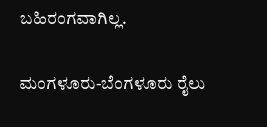ಬಹಿರಂಗವಾಗಿಲ್ಲ.

ಮಂಗಳೂರು-ಬೆಂಗಳೂರು ರೈಲು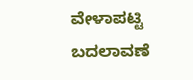ವೇಳಾಪಟ್ಟಿ ಬದಲಾವಣೆ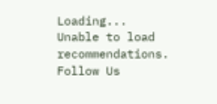Loading...
Unable to load recommendations.
Follow Us